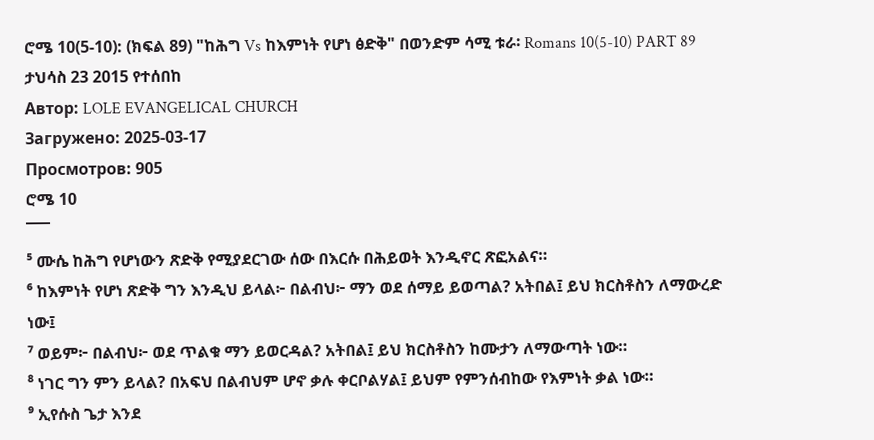ሮሜ 10(5-10): (ክፍል 89) "ከሕግ Vs ከእምነት የሆነ ፅድቅ" በወንድም ሳሚ ቱራ፡ Romans 10(5-10) PART 89 ታህሳስ 23 2015 የተሰበከ
Автор: LOLE EVANGELICAL CHURCH
Загружено: 2025-03-17
Просмотров: 905
ሮሜ 10
¯¯¯
⁵ ሙሴ ከሕግ የሆነውን ጽድቅ የሚያደርገው ሰው በእርሱ በሕይወት እንዲኖር ጽፎአልና።
⁶ ከእምነት የሆነ ጽድቅ ግን እንዲህ ይላል፦ በልብህ፦ ማን ወደ ሰማይ ይወጣል? አትበል፤ ይህ ክርስቶስን ለማውረድ ነው፤
⁷ ወይም፦ በልብህ፦ ወደ ጥልቁ ማን ይወርዳል? አትበል፤ ይህ ክርስቶስን ከሙታን ለማውጣት ነው።
⁸ ነገር ግን ምን ይላል? በአፍህ በልብህም ሆኖ ቃሉ ቀርቦልሃል፤ ይህም የምንሰብከው የእምነት ቃል ነው።
⁹ ኢየሱስ ጌታ እንደ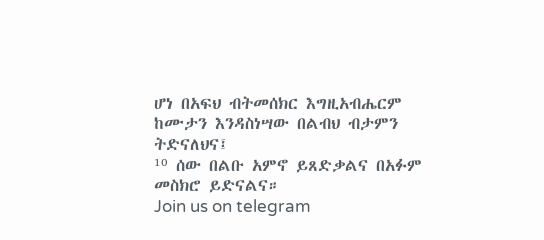ሆነ በአፍህ ብትመሰክር እግዚአብሔርም ከሙታን እንዳስነሣው በልብህ ብታምን ትድናለህና፤
¹⁰ ሰው በልቡ አምኖ ይጸድቃልና በአፉም መስክሮ ይድናልና።
Join us on telegram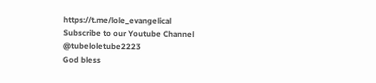https://t.me/lole_evangelical
Subscribe to our Youtube Channel
@tubeloletube2223
God bless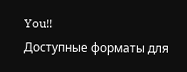You!!
Доступные форматы для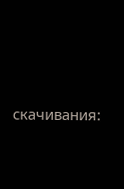скачивания: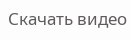Скачать видео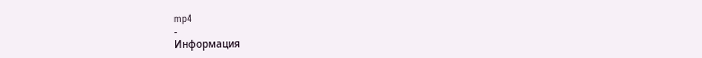mp4
-
Информация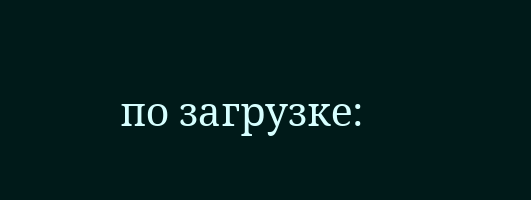по загрузке: